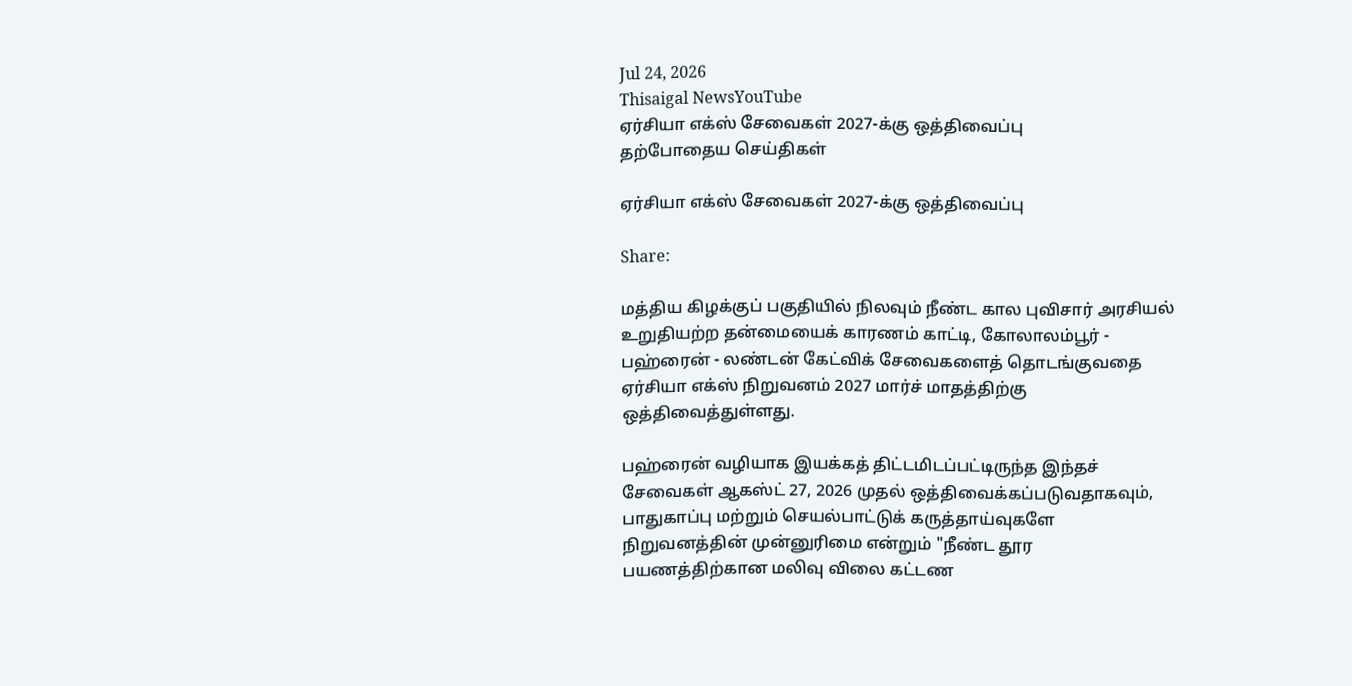Jul 24, 2026
Thisaigal NewsYouTube
ஏர்சியா எக்ஸ் சேவைகள் 2027-க்கு ஒத்திவைப்பு
தற்போதைய செய்திகள்

ஏர்சியா எக்ஸ் சேவைகள் 2027-க்கு ஒத்திவைப்பு

Share:

மத்திய கிழக்குப் பகுதியில் நிலவும் நீண்ட கால புவிசார் அரசியல் உறுதியற்ற தன்மையைக் காரணம் காட்டி, கோலாலம்பூர் - பஹ்ரைன் - லண்டன் கேட்விக் சேவைகளைத் தொடங்குவதை ஏர்சியா எக்ஸ் நிறுவனம் 2027 மார்ச் மாதத்திற்கு ஒத்திவைத்துள்ளது.

பஹ்ரைன் வழியாக இயக்கத் திட்டமிடப்பட்டிருந்த இந்தச் சேவைகள் ஆகஸ்ட் 27, 2026 முதல் ஒத்திவைக்கப்படுவதாகவும், பாதுகாப்பு மற்றும் செயல்பாட்டுக் கருத்தாய்வுகளே நிறுவனத்தின் முன்னுரிமை என்றும் "நீண்ட தூர பயணத்திற்கான மலிவு விலை கட்டண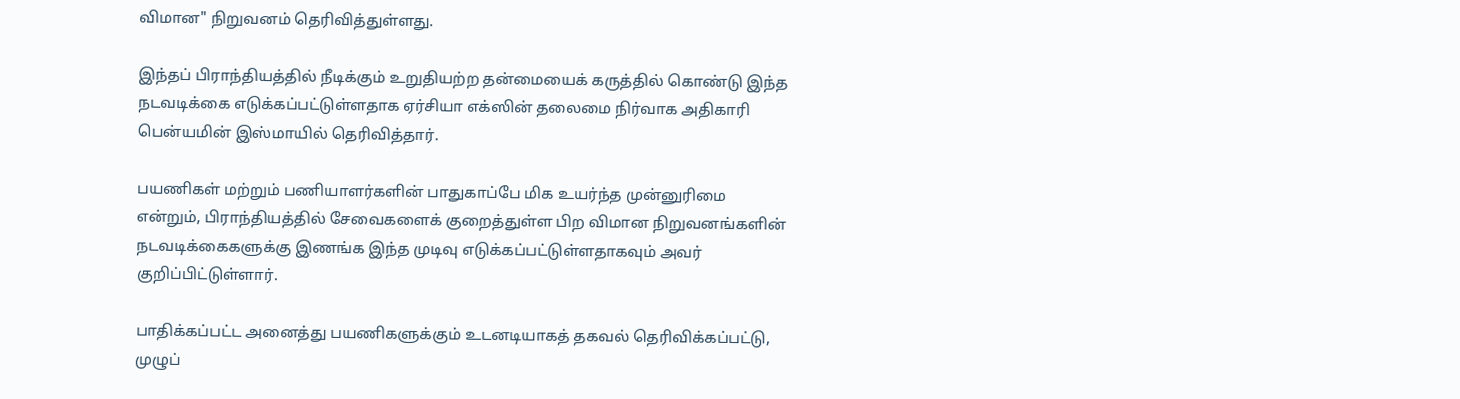விமான" நிறுவனம் தெரிவித்துள்ளது.

இந்தப் பிராந்தியத்தில் நீடிக்கும் உறுதியற்ற தன்மையைக் கருத்தில் கொண்டு இந்த நடவடிக்கை எடுக்கப்பட்டுள்ளதாக ஏர்சியா எக்ஸின் தலைமை நிர்வாக அதிகாரி பென்யமின் இஸ்மாயில் தெரிவித்தார்.

பயணிகள் மற்றும் பணியாளர்களின் பாதுகாப்பே மிக உயர்ந்த முன்னுரிமை என்றும், பிராந்தியத்தில் சேவைகளைக் குறைத்துள்ள பிற விமான நிறுவனங்களின் நடவடிக்கைகளுக்கு இணங்க இந்த முடிவு எடுக்கப்பட்டுள்ளதாகவும் அவர் குறிப்பிட்டுள்ளார்.

பாதிக்கப்பட்ட அனைத்து பயணிகளுக்கும் உடனடியாகத் தகவல் தெரிவிக்கப்பட்டு, முழுப்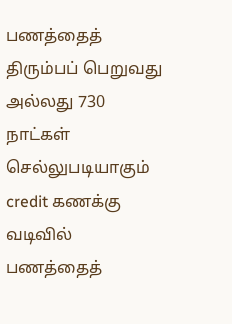பணத்தைத் திரும்பப் பெறுவது அல்லது 730 நாட்கள் செல்லுபடியாகும் credit கணக்கு வடிவில் பணத்தைத்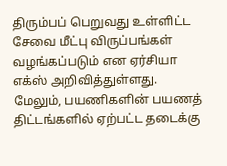திரும்பப் பெறுவது உள்ளிட்ட சேவை மீட்பு விருப்பங்கள் வழங்கப்படும் என ஏர்சியா எக்ஸ் அறிவித்துள்ளது. மேலும், பயணிகளின் பயணத் திட்டங்களில் ஏற்பட்ட தடைக்கு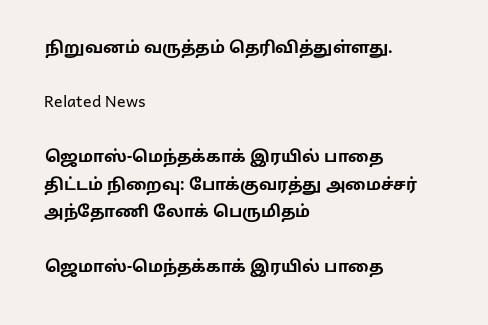நிறுவனம் வருத்தம் தெரிவித்துள்ளது.

Related News

ஜெமாஸ்-மெந்தக்காக் இரயில் பாதை திட்டம் நிறைவு: போக்குவரத்து அமைச்சர் அந்தோணி லோக் பெருமிதம்

ஜெமாஸ்-மெந்தக்காக் இரயில் பாதை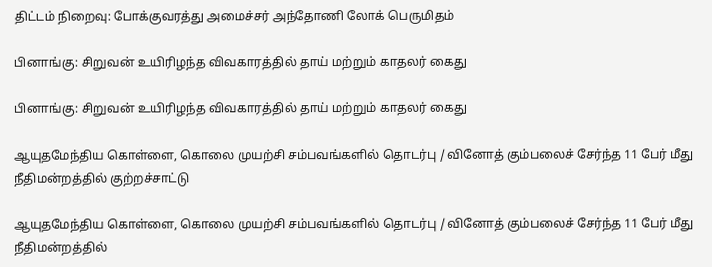திட்டம் நிறைவு: போக்குவரத்து அமைச்சர் அந்தோணி லோக் பெருமிதம்

பினாங்கு: சிறுவன் உயிரிழந்த விவகாரத்தில் தாய் மற்றும் காதலர் கைது

பினாங்கு: சிறுவன் உயிரிழந்த விவகாரத்தில் தாய் மற்றும் காதலர் கைது

ஆயுதமேந்திய கொள்ளை, கொலை முயற்சி சம்பவங்களில் தொடர்பு / வினோத் கும்பலைச் சேர்ந்த 11 பேர் மீது நீதிமன்றத்தில் குற்றச்சாட்டு

ஆயுதமேந்திய கொள்ளை, கொலை முயற்சி சம்பவங்களில் தொடர்பு / வினோத் கும்பலைச் சேர்ந்த 11 பேர் மீது நீதிமன்றத்தில்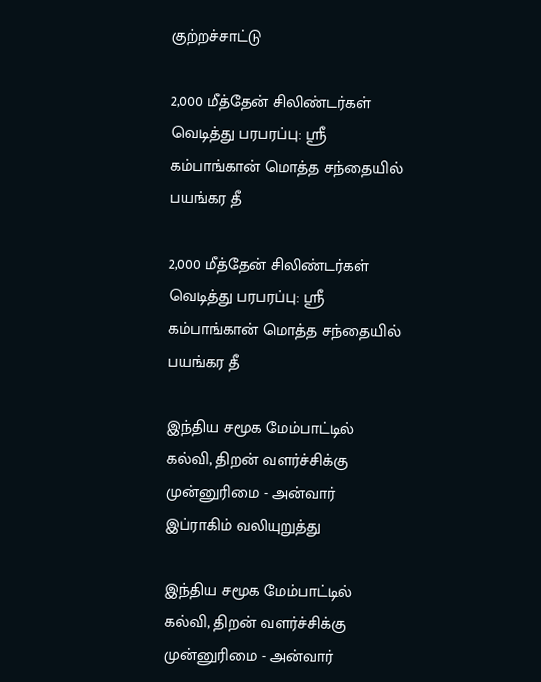குற்றச்சாட்டு

2,000 மீத்தேன் சிலிண்டர்கள் வெடித்து பரபரப்பு: ஸ்ரீ கம்பாங்கான் மொத்த சந்தையில் பயங்கர தீ

2,000 மீத்தேன் சிலிண்டர்கள் வெடித்து பரபரப்பு: ஸ்ரீ கம்பாங்கான் மொத்த சந்தையில் பயங்கர தீ

இந்திய சமூக மேம்பாட்டில் கல்வி, திறன் வளர்ச்சிக்கு முன்னுரிமை - அன்வார் இப்ராகிம் வலியுறுத்து

இந்திய சமூக மேம்பாட்டில் கல்வி, திறன் வளர்ச்சிக்கு முன்னுரிமை - அன்வார்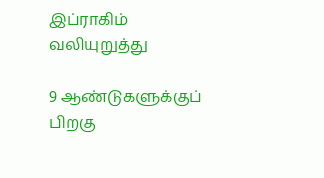இப்ராகிம் வலியுறுத்து

9 ஆண்டுகளுக்குப் பிறகு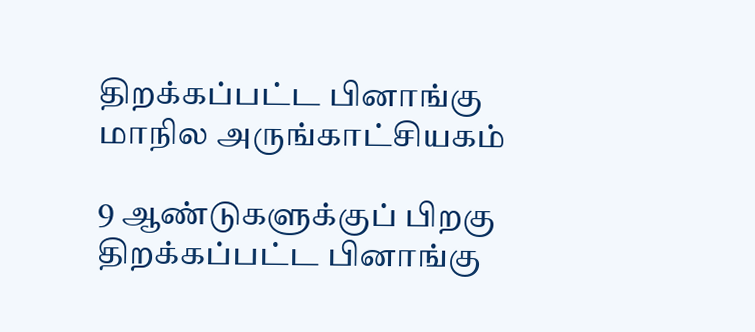திறக்கப்பட்ட பினாங்கு மாநில அருங்காட்சியகம்

9 ஆண்டுகளுக்குப் பிறகு திறக்கப்பட்ட பினாங்கு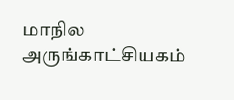மாநில அருங்காட்சியகம்